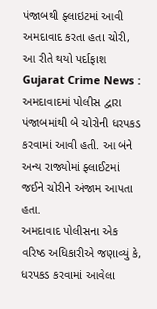પંજાબથી ફ્લાઇટમાં આવી અમદાવાદ કરતા હતા ચોરી, આ રીતે થયો પર્દાફાશ
Gujarat Crime News : અમદાવાદમાં પોલીસ દ્વારા પંજાબમાંથી બે ચોરોની ધરપકડ કરવામાં આવી હતી. આ બંને અન્ય રાજ્યોમાં ફ્લાઈટમાં જઈને ચોરીને અંજામ આપતા હતા.
અમદાવાદ પોલીસના એક વરિષ્ઠ અધિકારીએ જણાવ્યું કે, ધરપકડ કરવામાં આવેલા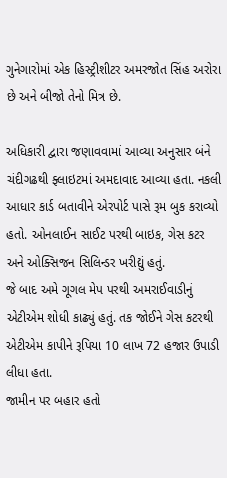ગુનેગારોમાં એક હિસ્ટ્રીશીટર અમરજોત સિંહ અરોરા છે અને બીજો તેનો મિત્ર છે.

અધિકારી દ્વારા જણાવવામાં આવ્યા અનુસાર બંને ચંદીગઢથી ફ્લાઇટમાં અમદાવાદ આવ્યા હતા. નકલી આધાર કાર્ડ બતાવીને એરપોર્ટ પાસે રૂમ બુક કરાવ્યો હતો. ઓનલાઈન સાઈટ પરથી બાઇક, ગેસ કટર અને ઓક્સિજન સિલિન્ડર ખરીદ્યું હતું.
જે બાદ અમે ગૂગલ મેપ પરથી અમરાઈવાડીનું એટીએમ શોધી કાઢ્યું હતું. તક જોઈને ગેસ કટરથી એટીએમ કાપીને રૂપિયા 10 લાખ 72 હજાર ઉપાડી લીધા હતા.
જામીન પર બહાર હતો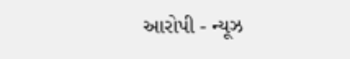આરોપી - ન્યૂઝ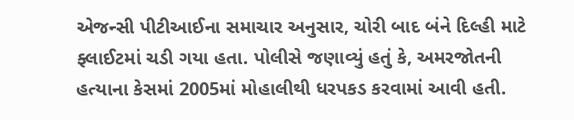એજન્સી પીટીઆઈના સમાચાર અનુસાર, ચોરી બાદ બંને દિલ્હી માટે ફ્લાઈટમાં ચડી ગયા હતા. પોલીસે જણાવ્યું હતું કે, અમરજોતની હત્યાના કેસમાં 2005માં મોહાલીથી ધરપકડ કરવામાં આવી હતી.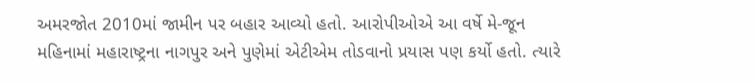અમરજોત 2010માં જામીન પર બહાર આવ્યો હતો. આરોપીઓએ આ વર્ષે મે-જૂન મહિનામાં મહારાષ્ટ્રના નાગપુર અને પુણેમાં એટીએમ તોડવાનો પ્રયાસ પણ કર્યો હતો. ત્યારે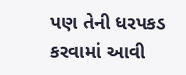પણ તેની ધરપકડ કરવામાં આવી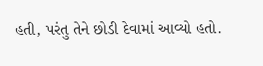હતી, પરંતુ તેને છોડી દેવામાં આવ્યો હતો.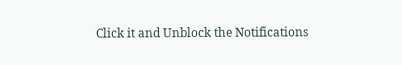Click it and Unblock the Notifications